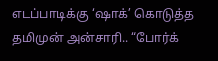எடப்பாடிக்கு ‘ஷாக்’ கொடுத்த தமிமுன் அன்சாரி.. “போர்க்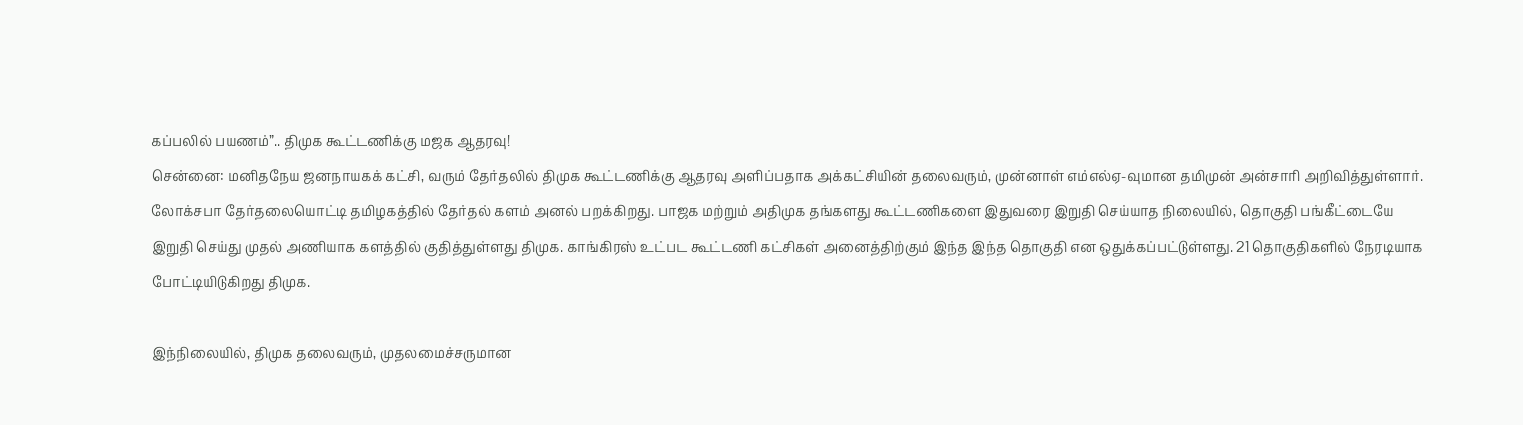கப்பலில் பயணம்”.. திமுக கூட்டணிக்கு மஜக ஆதரவு!
சென்னை: மனிதநேய ஜனநாயகக் கட்சி, வரும் தேர்தலில் திமுக கூட்டணிக்கு ஆதரவு அளிப்பதாக அக்கட்சியின் தலைவரும், முன்னாள் எம்எல்ஏ-வுமான தமிமுன் அன்சாரி அறிவித்துள்ளார்.
லோக்சபா தேர்தலையொட்டி தமிழகத்தில் தேர்தல் களம் அனல் பறக்கிறது. பாஜக மற்றும் அதிமுக தங்களது கூட்டணிகளை இதுவரை இறுதி செய்யாத நிலையில், தொகுதி பங்கீட்டையே இறுதி செய்து முதல் அணியாக களத்தில் குதித்துள்ளது திமுக. காங்கிரஸ் உட்பட கூட்டணி கட்சிகள் அனைத்திற்கும் இந்த இந்த தொகுதி என ஒதுக்கப்பட்டுள்ளது. 21 தொகுதிகளில் நேரடியாக போட்டியிடுகிறது திமுக.

இந்நிலையில், திமுக தலைவரும், முதலமைச்சருமான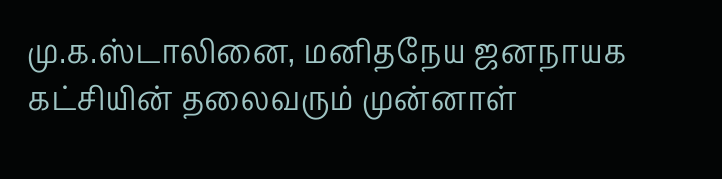மு.க.ஸ்டாலினை, மனிதநேய ஜனநாயக கட்சியின் தலைவரும் முன்னாள்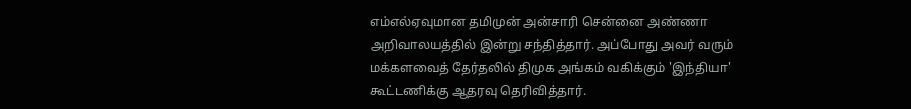எம்எல்ஏவுமான தமிமுன் அன்சாரி சென்னை அண்ணா அறிவாலயத்தில் இன்று சந்தித்தார். அப்போது அவர் வரும் மக்களவைத் தேர்தலில் திமுக அங்கம் வகிக்கும் 'இந்தியா' கூட்டணிக்கு ஆதரவு தெரிவித்தார்.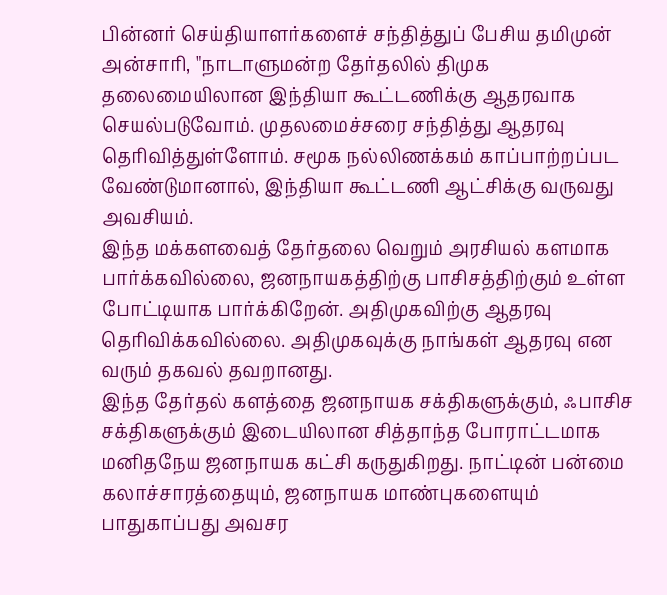பின்னர் செய்தியாளர்களைச் சந்தித்துப் பேசிய தமிமுன் அன்சாரி, "நாடாளுமன்ற தேர்தலில் திமுக தலைமையிலான இந்தியா கூட்டணிக்கு ஆதரவாக செயல்படுவோம். முதலமைச்சரை சந்தித்து ஆதரவு தெரிவித்துள்ளோம். சமூக நல்லிணக்கம் காப்பாற்றப்பட வேண்டுமானால், இந்தியா கூட்டணி ஆட்சிக்கு வருவது அவசியம்.
இந்த மக்களவைத் தேர்தலை வெறும் அரசியல் களமாக பார்க்கவில்லை, ஜனநாயகத்திற்கு பாசிசத்திற்கும் உள்ள போட்டியாக பார்க்கிறேன். அதிமுகவிற்கு ஆதரவு தெரிவிக்கவில்லை. அதிமுகவுக்கு நாங்கள் ஆதரவு என வரும் தகவல் தவறானது.
இந்த தேர்தல் களத்தை ஜனநாயக சக்திகளுக்கும், ஃபாசிச சக்திகளுக்கும் இடையிலான சித்தாந்த போராட்டமாக மனிதநேய ஜனநாயக கட்சி கருதுகிறது. நாட்டின் பன்மை கலாச்சாரத்தையும், ஜனநாயக மாண்புகளையும் பாதுகாப்பது அவசர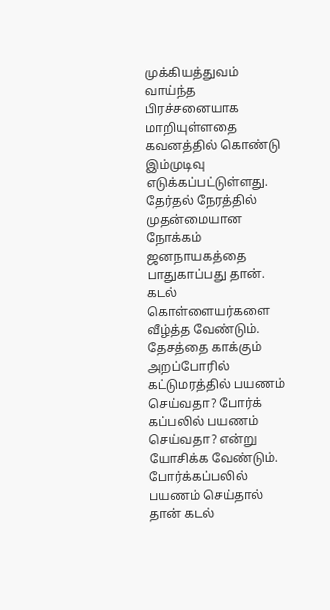முக்கியத்துவம் வாய்ந்த பிரச்சனையாக மாறியுள்ளதை கவனத்தில் கொண்டு இம்முடிவு எடுக்கப்பட்டுள்ளது.
தேர்தல் நேரத்தில் முதன்மையான நோக்கம் ஜனநாயகத்தை பாதுகாப்பது தான். கடல் கொள்ளையர்களை வீழ்த்த வேண்டும். தேசத்தை காக்கும் அறப்போரில் கட்டுமரத்தில் பயணம் செய்வதா? போர்க் கப்பலில் பயணம் செய்வதா? என்று யோசிக்க வேண்டும். போர்க்கப்பலில் பயணம் செய்தால் தான் கடல்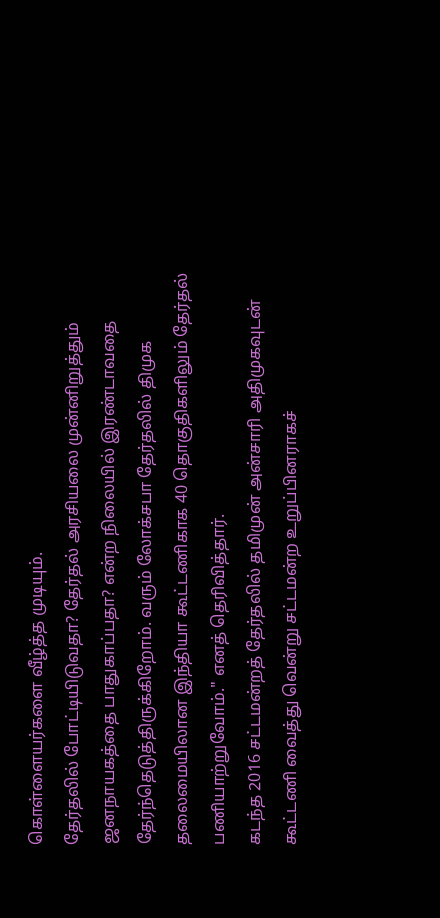கொள்ளையர்களை வீழ்த்த முடியும்.
தேர்தலில் போட்டியிடுவதா? தேர்தல் அரசியலை முன்னிறுத்தும் ஜனநாயகத்தை பாதுகாப்பதா? என்ற நிலையில் இரண்டாவதை தேர்ந்தெடுத்திருக்கிறோம். வரும் லோக்சபா தேர்தலில் திமுக தலைமையிலான இந்தியா கூட்டணிகாக 40 தொகுதிகளிலும் தேர்தல் பணியாற்றுவோம்." எனத் தெரிவித்தார்.
கடந்த 2016 சட்டமன்றத் தேர்தலில் தமிமுன் அன்சாரி அதிமுகவுடன் கூட்டணி வைத்து வென்று சட்டமன்ற உறுப்பினராகச்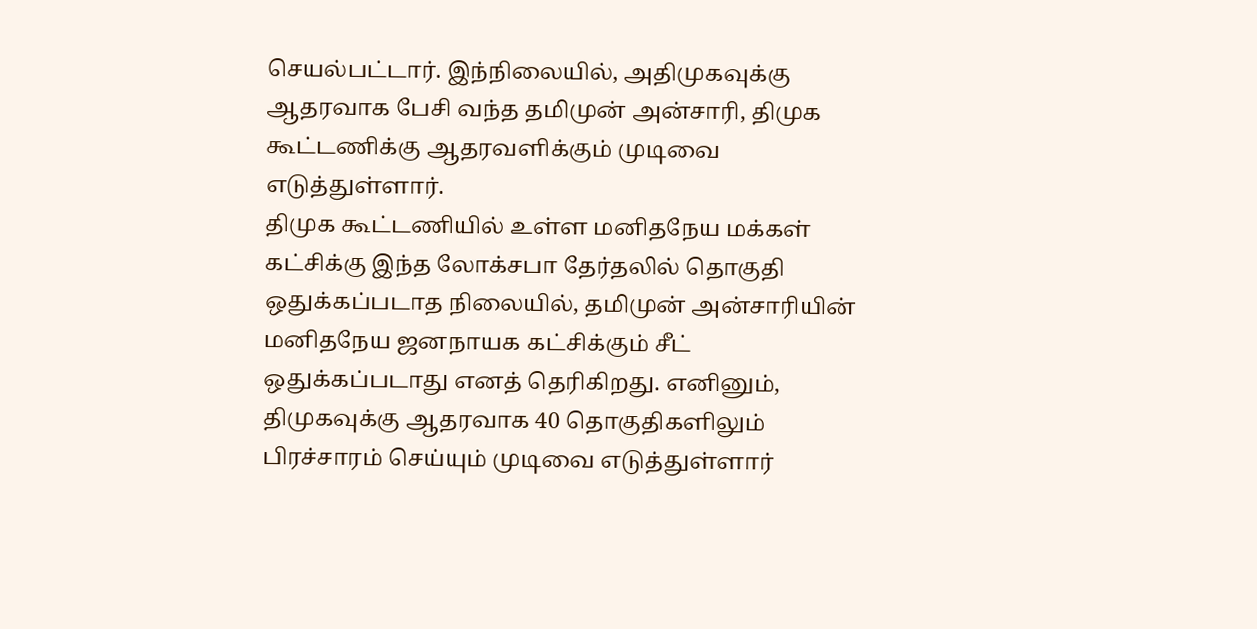செயல்பட்டார். இந்நிலையில், அதிமுகவுக்கு ஆதரவாக பேசி வந்த தமிமுன் அன்சாரி, திமுக கூட்டணிக்கு ஆதரவளிக்கும் முடிவை எடுத்துள்ளார்.
திமுக கூட்டணியில் உள்ள மனிதநேய மக்கள் கட்சிக்கு இந்த லோக்சபா தேர்தலில் தொகுதி ஒதுக்கப்படாத நிலையில், தமிமுன் அன்சாரியின் மனிதநேய ஜனநாயக கட்சிக்கும் சீட் ஒதுக்கப்படாது எனத் தெரிகிறது. எனினும், திமுகவுக்கு ஆதரவாக 40 தொகுதிகளிலும் பிரச்சாரம் செய்யும் முடிவை எடுத்துள்ளார்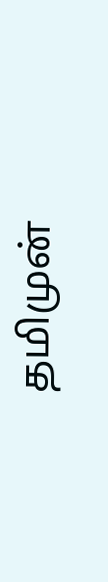தமிமுன்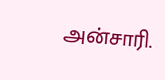அன்சாரி.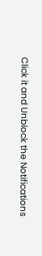Click it and Unblock the Notifications